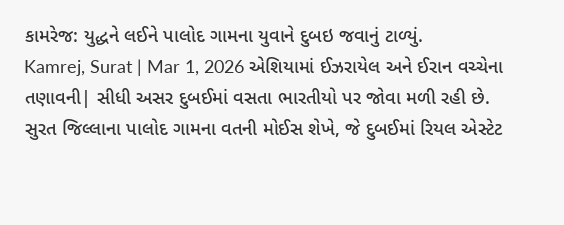કામરેજ: યુદ્ધને લઈને પાલોદ ગામના યુવાને દુબઇ જવાનું ટાળ્યું.
Kamrej, Surat | Mar 1, 2026 એશિયામાં ઈઝરાયેલ અને ઈરાન વચ્ચેના તણાવની| સીધી અસર દુબઈમાં વસતા ભારતીયો પર જોવા મળી રહી છે. સુરત જિલ્લાના પાલોદ ગામના વતની મોઈસ શેખે, જે દુબઈમાં રિયલ એસ્ટેટ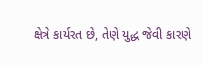ક્ષેત્રે કાર્યરત છે, તેણે યુદ્ધ જેવી કારણે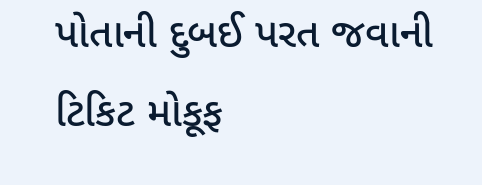પોતાની દુબઈ પરત જવાની ટિકિટ મોકૂફ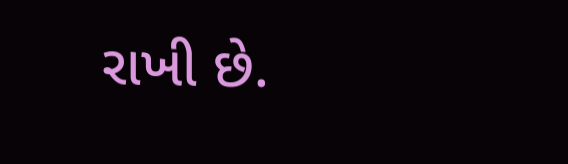રાખી છે.